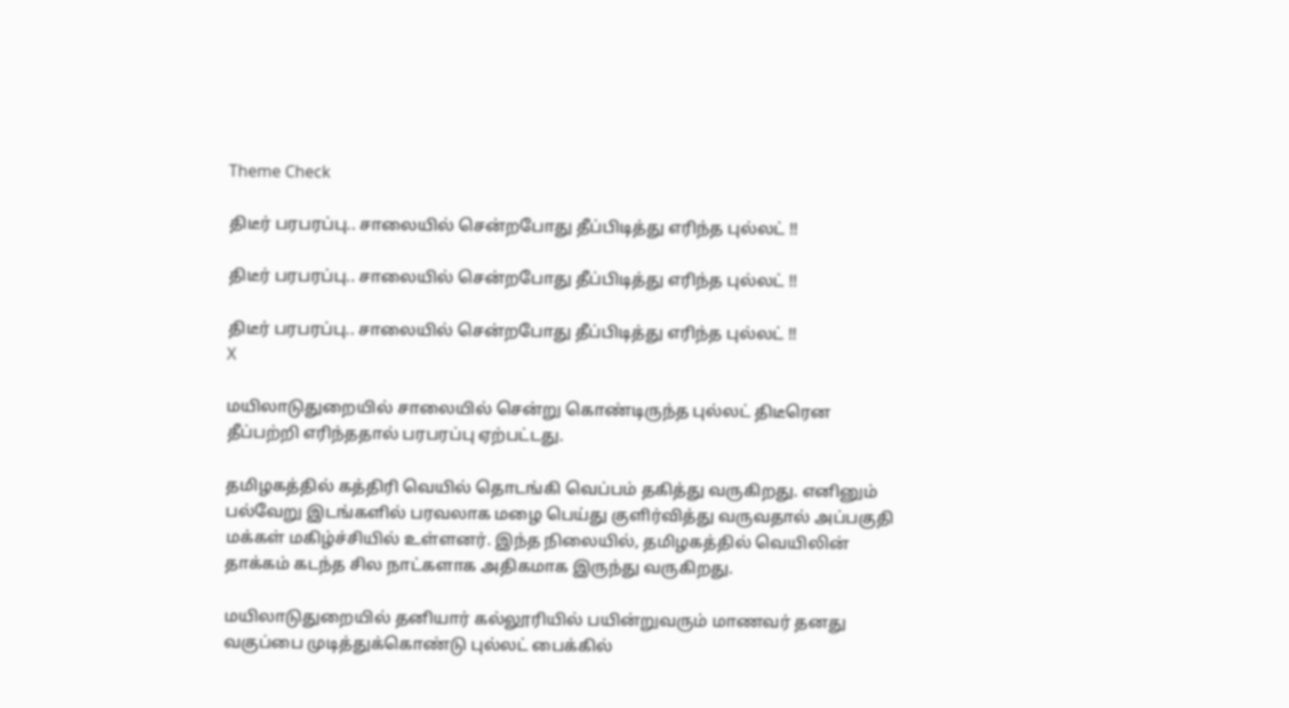Theme Check

திடீர் பரபரப்பு.. சாலையில் சென்றபோது தீப்பிடித்து எரிந்த புல்லட் !!

திடீர் பரபரப்பு.. சாலையில் சென்றபோது தீப்பிடித்து எரிந்த புல்லட் !!

திடீர் பரபரப்பு.. சாலையில் சென்றபோது தீப்பிடித்து எரிந்த புல்லட் !!
X

மயிலாடுதுறையில் சாலையில் சென்று கொண்டிருந்த புல்லட் திடீரென தீப்பற்றி எரிந்ததால் பரபரப்பு ஏற்பட்டது.

தமிழகத்தில் கத்திரி வெயில் தொடங்கி வெப்பம் தகித்து வருகிறது. எனினும் பல்வேறு இடங்களில் பரவலாக மழை பெய்து குளிர்வித்து வருவதால் அப்பகுதி மக்கள் மகிழ்ச்சியில் உள்ளனர். இந்த நிலையில், தமிழகத்தில் வெயிலின் தாக்கம் கடந்த சில நாட்களாக அதிகமாக இருந்து வருகிறது.

மயிலாடுதுறையில் தனியார் கல்லூரியில் பயின்றுவரும் மாணவர் தனது வகுப்பை முடித்துக்கொண்டு புல்லட் பைக்கில்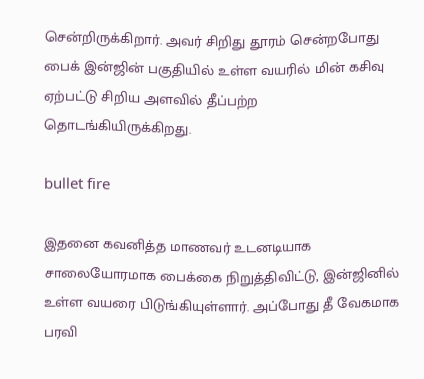சென்றிருக்கிறார். அவர் சிறிது தூரம் சென்றபோது பைக் இன்ஜின் பகுதியில் உள்ள வயரில் மின் கசிவு ஏற்பட்டு சிறிய அளவில் தீப்பற்ற தொடங்கியிருக்கிறது.

bullet fire

இதனை கவனித்த மாணவர் உடனடியாக சாலையோரமாக பைக்கை நிறுத்திவிட்டு, இன்ஜினில் உள்ள வயரை பிடுங்கியுள்ளார். அப்போது தீ வேகமாக பரவி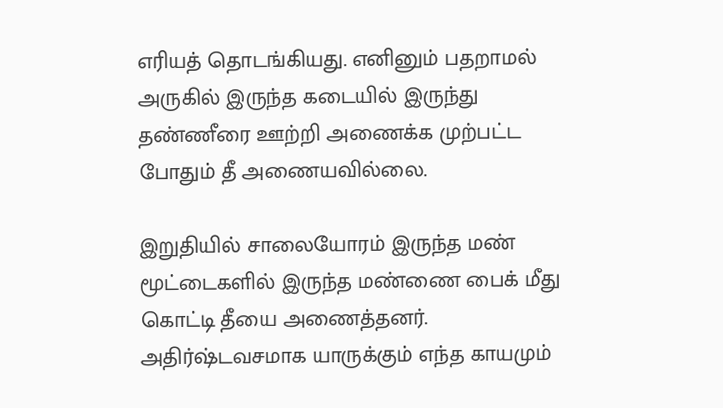எரியத் தொடங்கியது. எனினும் பதறாமல் அருகில் இருந்த கடையில் இருந்து தண்ணீரை ஊற்றி அணைக்க முற்பட்ட போதும் தீ அணையவில்லை.

இறுதியில் சாலையோரம் இருந்த மண் மூட்டைகளில் இருந்த மண்ணை பைக் மீது கொட்டி தீயை அணைத்தனர். அதிர்ஷ்டவசமாக யாருக்கும் எந்த காயமும்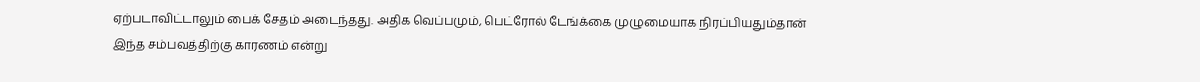ஏற்படாவிட்டாலும் பைக் சேதம் அடைந்தது. அதிக வெப்பமும், பெட்ரோல் டேங்க்கை முழுமையாக நிரப்பியதும்தான் இந்த சம்பவத்திற்கு காரணம் என்று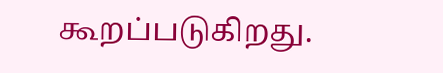கூறப்படுகிறது.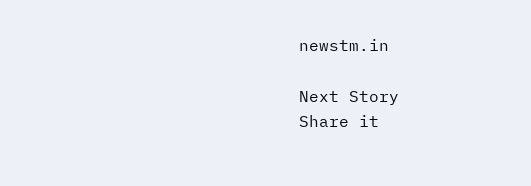newstm.in

Next Story
Share it